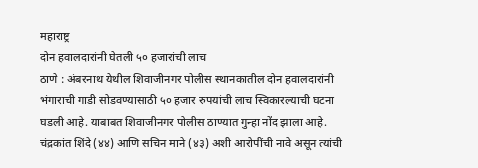महाराष्ट्र
दोन हवालदारांनी घेतली ५० हजारांची लाच
ठाणे : अंबरनाथ येथील शिवाजीनगर पोलीस स्थानकातील दोन हवालदारांनी भंगाराची गाडी सोडवण्यासाठी ५० हजार रुपयांची लाच स्विकारल्याची घटना घडली आहे. याबाबत शिवाजीनगर पोलीस ठाण्यात गुन्हा नोंद झाला आहे.
चंद्रकांत शिंदे (४४) आणि सचिन माने (४३) अशी आरोपींची नावे असून त्यांची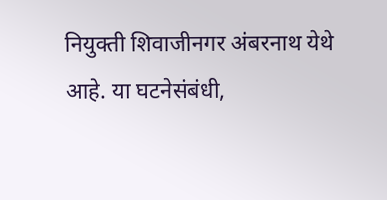नियुक्ती शिवाजीनगर अंबरनाथ येथे आहे. या घटनेसंबंधी,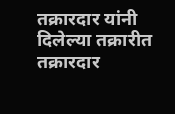तक्रारदार यांनी दिलेल्या तक्रारीत तक्रारदार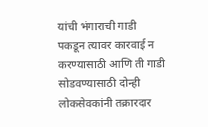यांची भंगाराची गाडी पकडून त्यावर कारवाई न करण्यासाठी आणि ती गाडी सोडवण्यासाठी दोन्ही लोकसेवकांनी तक्रारदार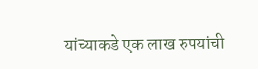यांच्याकडे एक लाख रुपयांची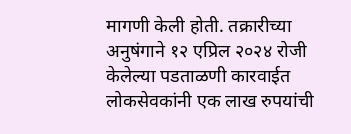मागणी केली होती. तक्रारीच्या अनुषंगाने १२ एप्रिल २०२४ रोजी केलेल्या पडताळणी कारवाईत लोकसेवकांनी एक लाख रुपयांची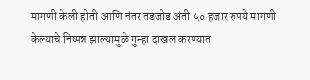मागणी केली होती आणि नंतर तडजोड अंती ५० हजार रुपये मागणी केल्याचे निष्पन्न झाल्यामुळे गुन्हा दाखल करण्यात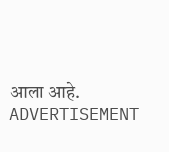आला आहे.
ADVERTISEMENT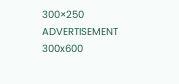300×250
ADVERTISEMENT 300x600